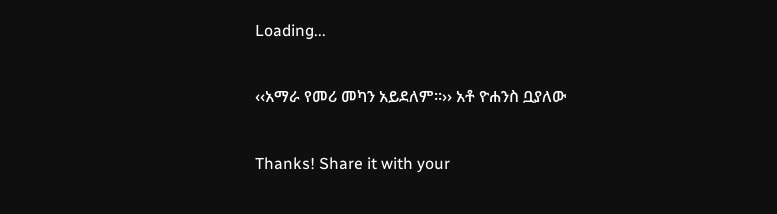Loading...

‹‹አማራ የመሪ መካን አይደለም፡፡›› አቶ ዮሐንስ ቧያለው

Thanks! Share it with your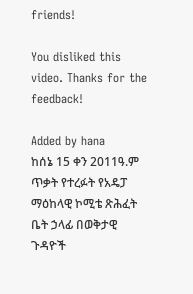friends!

You disliked this video. Thanks for the feedback!

Added by hana
ከሰኔ 15 ቀን 2011ዓ.ም ጥቃት የተረፉት የአዴፓ ማዕከላዊ ኮሚቴ ጽሕፈት ቤት ኃላፊ በወቅታዊ ጉዳዮች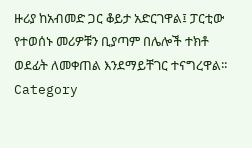ዙሪያ ከአብመድ ጋር ቆይታ አድርገዋል፤ ፓርቲው የተወሰኑ መሪዎቹን ቢያጣም በሌሎች ተክቶ ወደፊት ለመቀጠል እንደማይቸገር ተናግረዋል፡፡
Category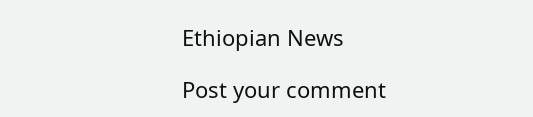Ethiopian News

Post your comment